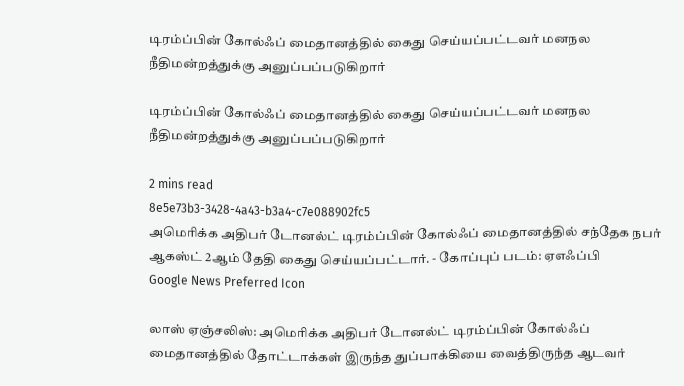டிரம்ப்பின் கோல்ஃப் மைதானத்தில் கைது செய்யப்பட்டவர் மனநல நீதிமன்றத்துக்கு அனுப்பப்படுகிறார்

டிரம்ப்பின் கோல்ஃப் மைதானத்தில் கைது செய்யப்பட்டவர் மனநல நீதிமன்றத்துக்கு அனுப்பப்படுகிறார்

2 mins read
8e5e73b3-3428-4a43-b3a4-c7e088902fc5
அமெரிக்க அதிபர் டோனல்ட் டிரம்ப்பின் கோல்ஃப் மைதானத்தில் சந்தேக நபர் ஆகஸ்ட் 2ஆம் தேதி கைது செய்யப்பட்டார். - கோப்புப் படம்: ஏஎஃப்பி
Google News Preferred Icon

லாஸ் ஏஞ்சலிஸ்: அமெரிக்க அதிபர் டோனல்ட் டிரம்ப்பின் கோல்ஃப் மைதானத்தில் தோட்டாக்கள் இருந்த துப்பாக்கியை வைத்திருந்த ஆடவர்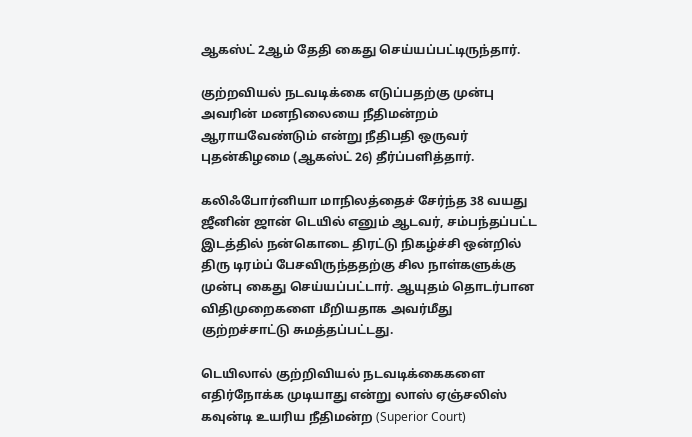ஆகஸ்ட் 2ஆம் தேதி கைது செய்யப்பட்டிருந்தார்.

குற்றவியல் நடவடிக்கை எடுப்பதற்கு முன்பு அவரின் மனநிலையை நீதிமன்றம் ஆராயவேண்டும் என்று நீதிபதி ஒருவர் புதன்கிழமை (ஆகஸ்ட் 26) தீர்ப்பளித்தார்.

கலிஃபோர்னியா மாநிலத்தைச் சேர்ந்த 38 வயது ஜீனின் ஜான் டெயில் எனும் ஆடவர், சம்பந்தப்பட்ட இடத்தில் நன்கொடை திரட்டு நிகழ்ச்சி ஒன்றில் திரு டிரம்ப் பேசவிருந்ததற்கு சில நாள்களுக்கு முன்பு கைது செய்யப்பட்டார். ஆயுதம் தொடர்பான விதிமுறைகளை மீறியதாக அவர்மீது குற்றச்சாட்டு சுமத்தப்பட்டது.

டெயிலால் குற்றிவியல் நடவடிக்கைகளை எதிர்நோக்க முடியாது என்று லாஸ் ஏஞ்சலிஸ் கவுன்டி உயரிய நீதிமன்ற (Superior Court)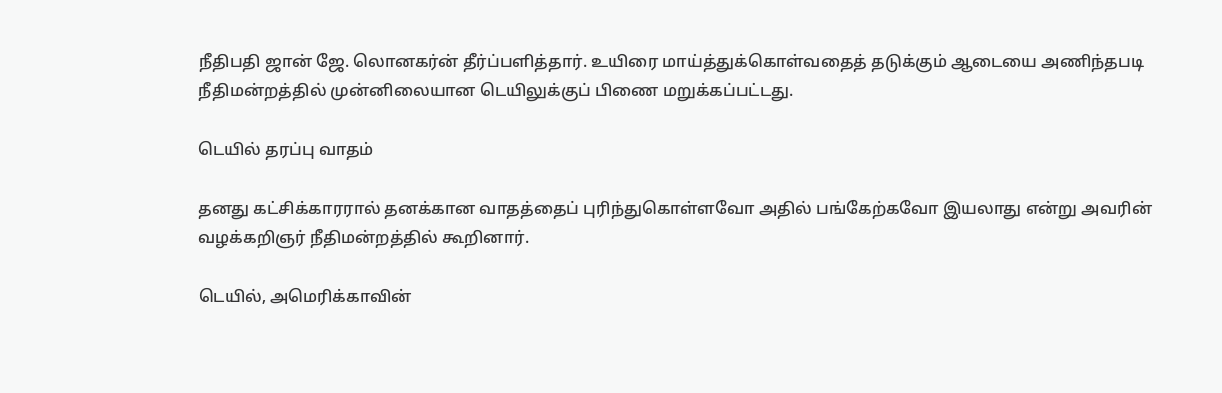நீதிபதி ஜான் ஜே. லொனகர்ன் தீர்ப்பளித்தார். உயிரை மாய்த்துக்கொள்வதைத் தடுக்கும் ஆடையை அணிந்தபடி நீதிமன்றத்தில் முன்னிலையான டெயிலுக்குப் பிணை மறுக்கப்பட்டது.

டெயில் தரப்பு வாதம்

தனது கட்சிக்காரரால் தனக்கான வாதத்தைப் புரிந்துகொள்ளவோ அதில் பங்கேற்கவோ இயலாது என்று அவரின் வழக்கறிஞர் நீதிமன்றத்தில் கூறினார்.

டெயில், அமெரிக்காவின்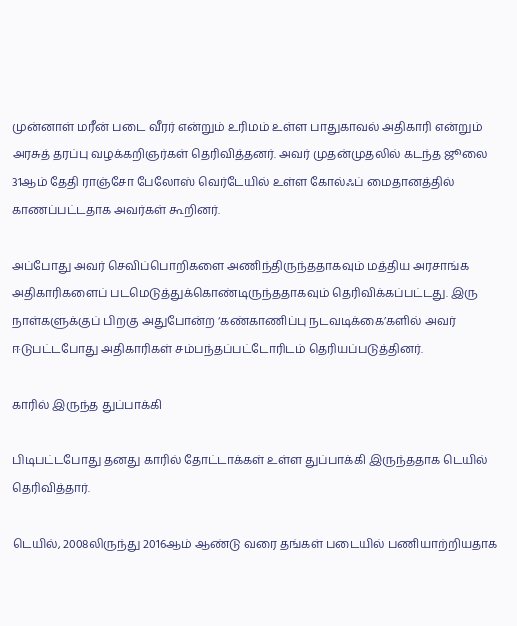முன்னாள் மரீன் படை வீரர் என்றும் உரிமம் உள்ள பாதுகாவல் அதிகாரி என்றும் அரசுத் தரப்பு வழக்கறிஞர்கள் தெரிவித்தனர். அவர் முதன்முதலில் கடந்த ஜூலை 31ஆம் தேதி ராஞ்சோ பேலோஸ் வெர்டேயில் உள்ள கோல்ஃப் மைதானத்தில் காணப்பட்டதாக அவர்கள் கூறினர்.

அப்போது அவர் செவிப்பொறிகளை அணிந்திருந்ததாகவும் மத்திய அரசாங்க அதிகாரிகளைப் படமெடுத்துக்கொண்டிருந்ததாகவும் தெரிவிக்கப்பட்டது. இரு நாள்களுக்குப் பிறகு அதுபோன்ற ‘கண்காணிப்பு நடவடிக்கை’களில் அவர் ஈடுபட்டபோது அதிகாரிகள் சம்பந்தப்பட்டோரிடம் தெரியப்படுத்தினர்.

காரில் இருந்த துப்பாக்கி

பிடிபட்டபோது தனது காரில் தோட்டாக்கள் உள்ள துப்பாக்கி இருந்ததாக டெயில் தெரிவித்தார்.

டெயில், 2008லிருந்து 2016ஆம் ஆண்டு வரை தங்கள் படையில் பணியாற்றியதாக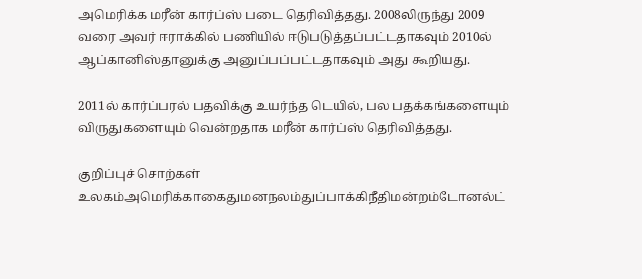அமெரிக்க மரீன் கார்ப்ஸ் படை தெரிவித்தது. 2008லிருந்து 2009 வரை அவர் ஈராக்கில் பணியில் ஈடுபடுத்தப்பட்டதாகவும் 2010ல் ஆப்கானிஸ்தானுக்கு அனுப்பப்பட்டதாகவும் அது கூறியது.

2011ல் கார்ப்பரல் பதவிக்கு உயர்ந்த டெயில், பல பதக்கங்களையும் விருதுகளையும் வென்றதாக மரீன் கார்ப்ஸ் தெரிவித்தது.

குறிப்புச் சொற்கள்
உலகம்அமெரிக்காகைதுமனநலம்துப்பாக்கிநீதிமன்றம்டோனல்ட்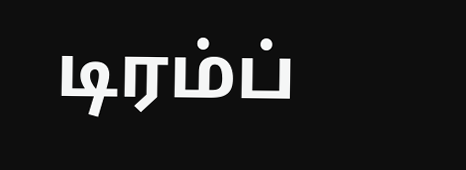டிரம்ப்